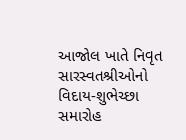આજોલ ખાતે નિવૃત સારસ્વતશ્રીઓનો વિદાય-શુભેચ્છા સમારોહ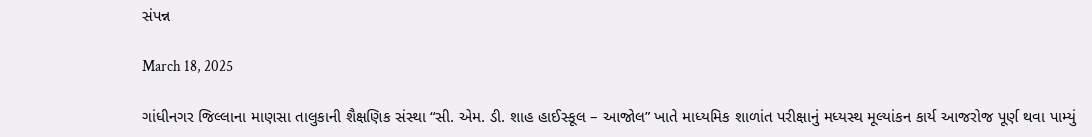સંપન્ન

March 18, 2025

ગાંધીનગર જિલ્લાના માણસા તાલુકાની શૈક્ષણિક સંસ્થા “સી. એમ. ડી. શાહ હાઈસ્કૂલ – આજોલ” ખાતે માધ્યમિક શાળાંત પરીક્ષાનું મધ્યસ્થ મૂલ્યાંકન કાર્ય આજરોજ પૂર્ણ થવા પામ્યું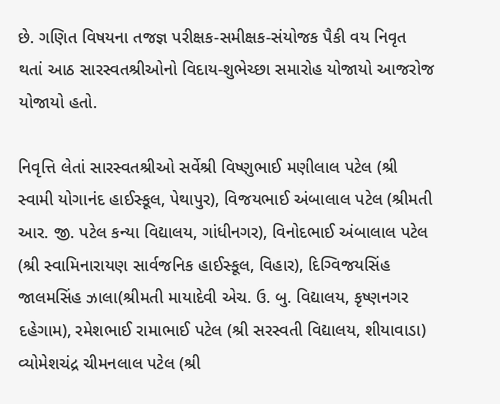છે. ગણિત વિષયના તજજ્ઞ પરીક્ષક-સમીક્ષક-સંયોજક પૈકી વય નિવૃત થતાં આઠ સારસ્વતશ્રીઓનો વિદાય-શુભેચ્છા સમારોહ યોજાયો આજરોજ યોજાયો હતો.

નિવૃત્તિ લેતાં સારસ્વતશ્રીઓ સર્વેશ્રી વિષ્ણુભાઈ મણીલાલ પટેલ (શ્રી સ્વામી યોગાનંદ હાઈસ્કૂલ, પેથાપુર), વિજયભાઈ અંબાલાલ પટેલ (શ્રીમતી આર. જી. પટેલ કન્યા વિદ્યાલય, ગાંધીનગર), વિનોદભાઈ અંબાલાલ પટેલ (શ્રી સ્વામિનારાયણ સાર્વજનિક હાઈસ્કૂલ, વિહાર), દિગ્વિજયસિંહ જાલમસિંહ ઝાલા(શ્રીમતી માયાદેવી એચ. ઉ. બુ. વિદ્યાલય, કૃષ્ણનગર દહેગામ), રમેશભાઈ રામાભાઈ પટેલ (શ્રી સરસ્વતી વિદ્યાલય, શીયાવાડા) વ્યોમેશચંદ્ર ચીમનલાલ પટેલ (શ્રી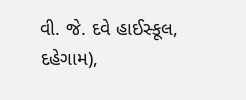વી. જે. દવે હાઈસ્કૂલ, દહેગામ),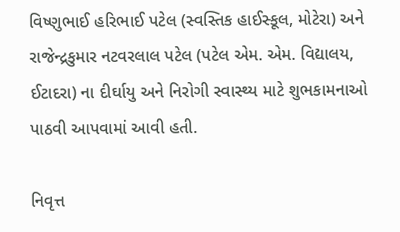વિષ્ણુભાઈ હરિભાઈ પટેલ (સ્વસ્તિક હાઈસ્કૂલ, મોટેરા) અને રાજેન્દ્રકુમાર નટવરલાલ પટેલ (પટેલ એમ. એમ. વિદ્યાલય, ઈટાદરા) ના દીર્ઘાયુ અને નિરોગી સ્વાસ્થ્ય માટે શુભકામનાઓ પાઠવી આપવામાં આવી હતી.

નિવૃત્ત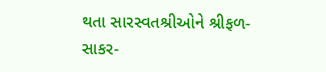થતા સારસ્વતશ્રીઓને શ્રીફળ-સાકર-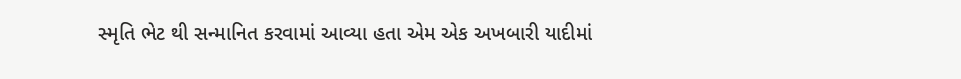સ્મૃતિ ભેટ થી સન્માનિત કરવામાં આવ્યા હતા એમ એક અખબારી યાદીમાં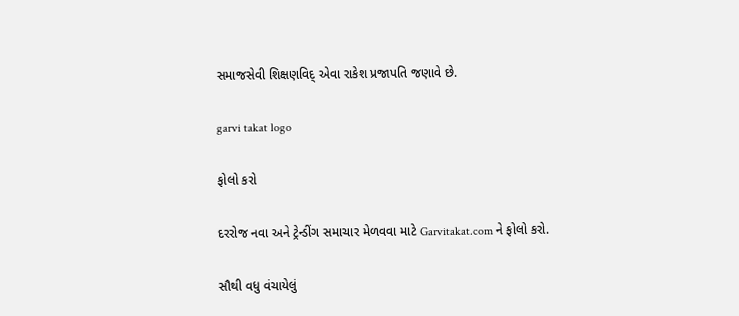સમાજસેવી શિક્ષણવિદ્ એવા રાકેશ પ્રજાપતિ જણાવે છે.

garvi takat logo

ફોલો કરો

દરરોજ નવા અને ટ્રેન્ડીંગ સમાચાર મેળવવા માટે Garvitakat.com ને ફોલો કરો.

સૌથી વધુ વંચાયેલું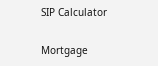SIP Calculator

Mortgage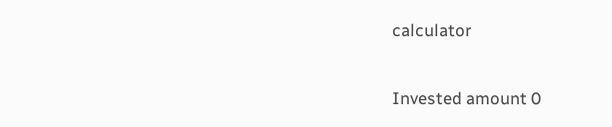calculator

Invested amount 0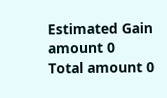Estimated Gain amount 0
Total amount 0